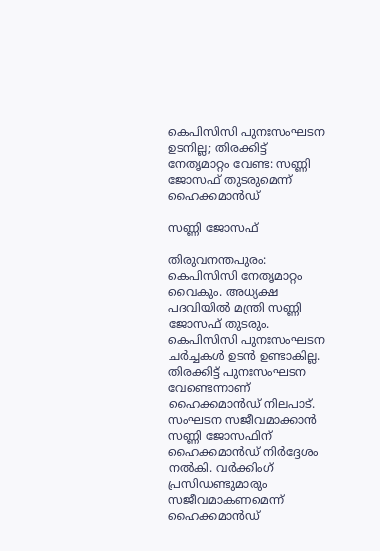കെപിസിസി പുനഃസംഘടന ഉടനില്ല; തിരക്കിട്ട് നേതൃമാറ്റം വേണ്ട: സണ്ണി ജോസഫ് തുടരുമെന്ന് ഹൈക്കമാന്‍ഡ്

സണ്ണി ജോസഫ്

തിരുവനന്തപുരം: കെപിസിസി നേതൃമാറ്റം വൈകും. അധ്യക്ഷ പദവിയിൽ മന്ത്രി സണ്ണി ജോസഫ് തുടരും. കെപിസിസി പുനഃസംഘടന ചർച്ചകൾ ഉടൻ ഉണ്ടാകില്ല. തിരക്കിട്ട് പുനഃസംഘടന വേണ്ടെന്നാണ് ഹൈക്കമാൻഡ് നിലപാട്. സംഘടന സജീവമാക്കാൻ സണ്ണി ജോസഫിന് ഹൈക്കമാൻ‍ഡ് നിർദ്ദേശം നൽകി. വർക്കിംഗ് പ്രസിഡണ്ടുമാരും സജീവമാകണമെന്ന് ഹൈക്കമാൻഡ്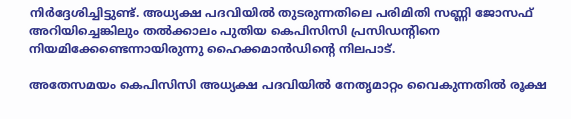നിർദ്ദേശിച്ചിട്ടുണ്ട്. അധ്യക്ഷ പദവിയിൽ തുടരുന്നതിലെ പരിമിതി സണ്ണി ജോസഫ് അറിയിച്ചെങ്കിലും തൽക്കാലം പുതിയ കെപിസിസി പ്രസിഡൻ്റിനെ നിയമിക്കേണ്ടെന്നായിരുന്നു ഹൈക്കമാൻഡിൻ്റെ നിലപാട്.

അതേസമയം കെപിസിസി അധ്യക്ഷ പദവിയില്‍ നേതൃമാറ്റം വൈകുന്നതില്‍ രൂക്ഷ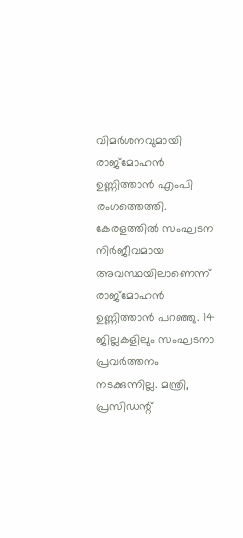വിമര്‍ശനവുമായി രാജ്‌മോഹന്‍ ഉണ്ണിത്താന്‍ എംപി രംഗത്തെത്തി. കേരളത്തില്‍ സംഘടന നിര്‍ജീവമായ അവസ്ഥയിലാണെന്ന് രാജ്‌മോഹന്‍ ഉണ്ണിത്താന്‍ പറഞ്ഞു. 14 ജില്ലകളിലും സംഘടനാ പ്രവര്‍ത്തനം നടക്കുന്നില്ല. മന്ത്രി, പ്രസിഡന്റ്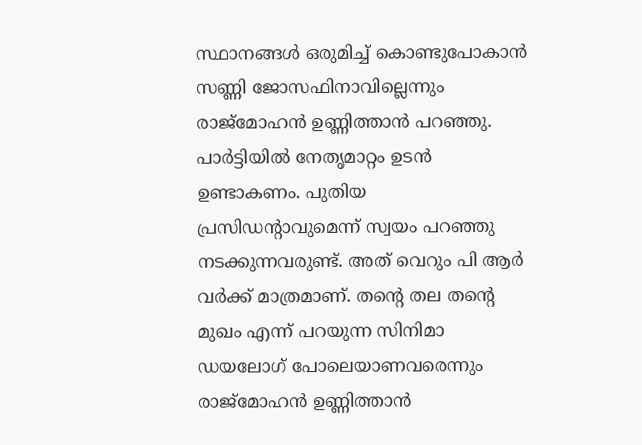സ്ഥാനങ്ങള്‍ ഒരുമിച്ച് കൊണ്ടുപോകാന്‍ സണ്ണി ജോസഫിനാവില്ലെന്നും രാജ്‌മോഹന്‍ ഉണ്ണിത്താന്‍ പറഞ്ഞു. പാര്‍ട്ടിയില്‍ നേതൃമാറ്റം ഉടന്‍ ഉണ്ടാകണം. പുതിയ പ്രസിഡന്റാവുമെന്ന് സ്വയം പറഞ്ഞു നടക്കുന്നവരുണ്ട്. അത് വെറും പി ആര്‍ വര്‍ക്ക് മാത്രമാണ്. തന്റെ തല തന്റെ മുഖം എന്ന് പറയുന്ന സിനിമാ ഡയലോഗ് പോലെയാണവരെന്നും രാജ്‌മോഹന്‍ ഉണ്ണിത്താന്‍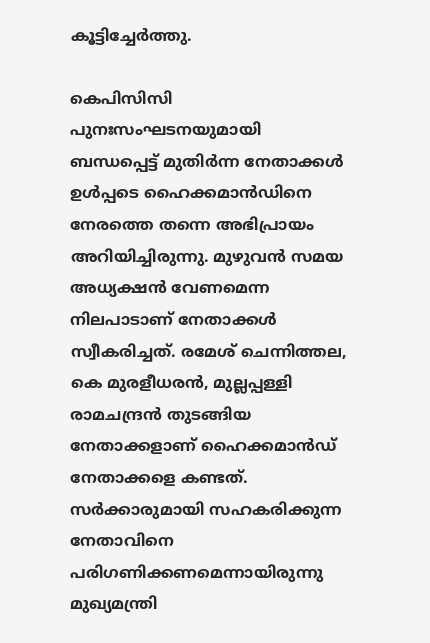കൂട്ടിച്ചേര്‍ത്തു.

കെപിസിസി പുനഃസംഘടനയുമായി ബന്ധപ്പെട്ട് മുതിര്‍ന്ന നേതാക്കള്‍ ഉള്‍പ്പടെ ഹൈക്കമാന്‍ഡിനെ നേരത്തെ തന്നെ അഭിപ്രായം അറിയിച്ചിരുന്നു. മുഴുവന്‍ സമയ അധ്യക്ഷന്‍ വേണമെന്ന നിലപാടാണ് നേതാക്കള്‍ സ്വീകരിച്ചത്. രമേശ് ചെന്നിത്തല, കെ മുരളീധരന്‍, മുല്ലപ്പള്ളി രാമചന്ദ്രന്‍ തുടങ്ങിയ നേതാക്കളാണ് ഹൈക്കമാന്‍ഡ് നേതാക്കളെ കണ്ടത്. സര്‍ക്കാരുമായി സഹകരിക്കുന്ന നേതാവിനെ പരിഗണിക്കണമെന്നായിരുന്നു മുഖ്യമന്ത്രി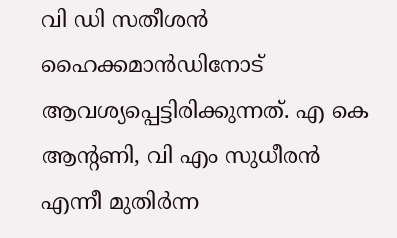വി ഡി സതീശന്‍ ഹൈക്കമാന്‍ഡിനോട് ആവശ്യപ്പെട്ടിരിക്കുന്നത്. എ കെ ആന്റണി, വി എം സുധീരന്‍ എന്നീ മുതിര്‍ന്ന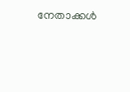നേതാക്കള്‍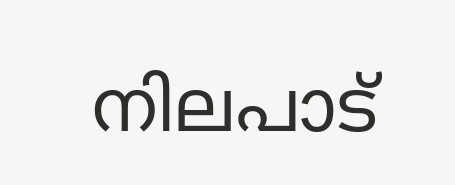നിലപാട്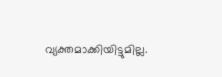വ്യക്തമാക്കിയിട്ടുമില്ല.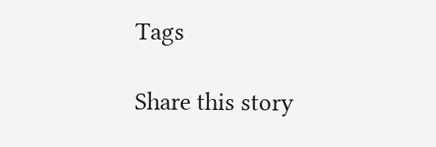Tags

Share this story